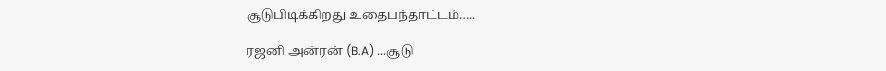சூடுபிடிக்கிறது உதைபந்தாட்டம்…..

ரஜனி அன்ரன் (B.A) ...சூடு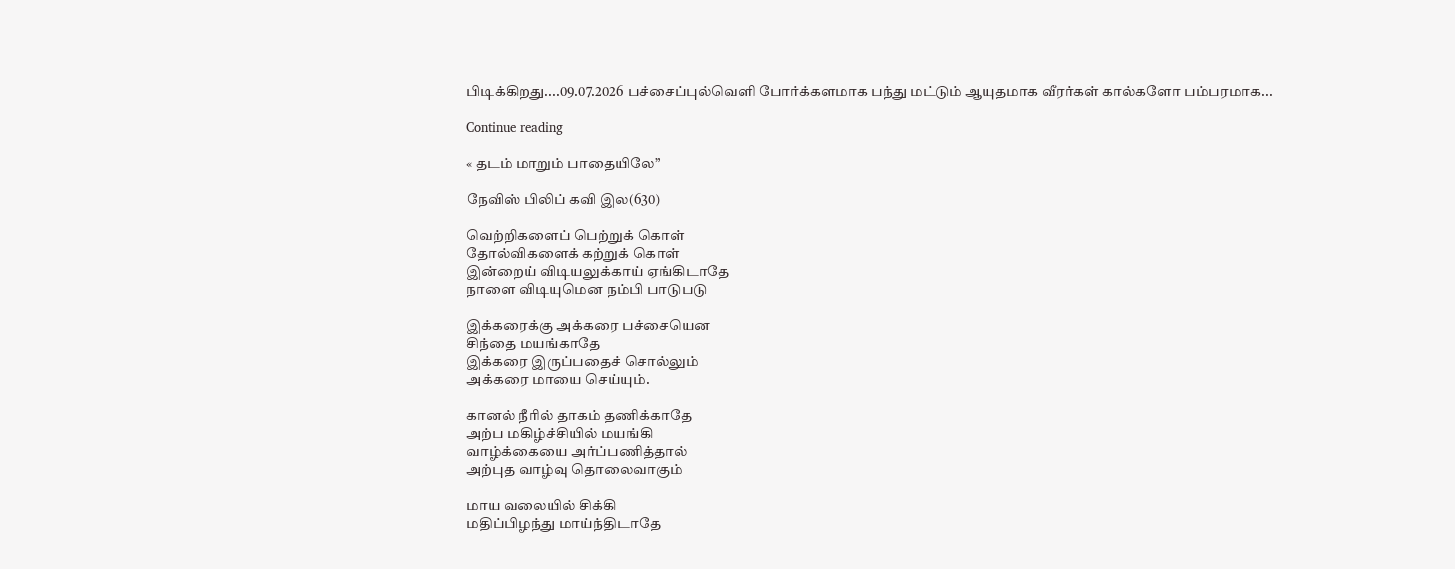பிடிக்கிறது....09.07.2026 பச்சைப்புல்வெளி போர்க்களமாக பந்து மட்டும் ஆயுதமாக வீரர்கள் கால்களோ பம்பரமாக...

Continue reading

« தடம் மாறும் பாதையிலே”

நேவிஸ் பிலிப் கவி இல(630)

வெற்றிகளைப் பெற்றுக் கொள்
தோல்விகளைக் கற்றுக் கொள்
இன்றைய் விடியலுக்காய் ஏங்கிடாதே
நாளை விடியுமென நம்பி பாடுபடு

இக்கரைக்கு அக்கரை பச்சையென
சிந்தை மயங்காதே
இக்கரை இருப்பதைச் சொல்லும்
அக்கரை மாயை செய்யும்.

கானல் நீரில் தாகம் தணிக்காதே
அற்ப மகிழ்ச்சியில் மயங்கி
வாழ்க்கையை அர்ப்பணித்தால்
அற்புத வாழ்வு தொலைவாகும்

மாய வலையில் சிக்கி
மதிப்பிழந்து மாய்ந்திடாதே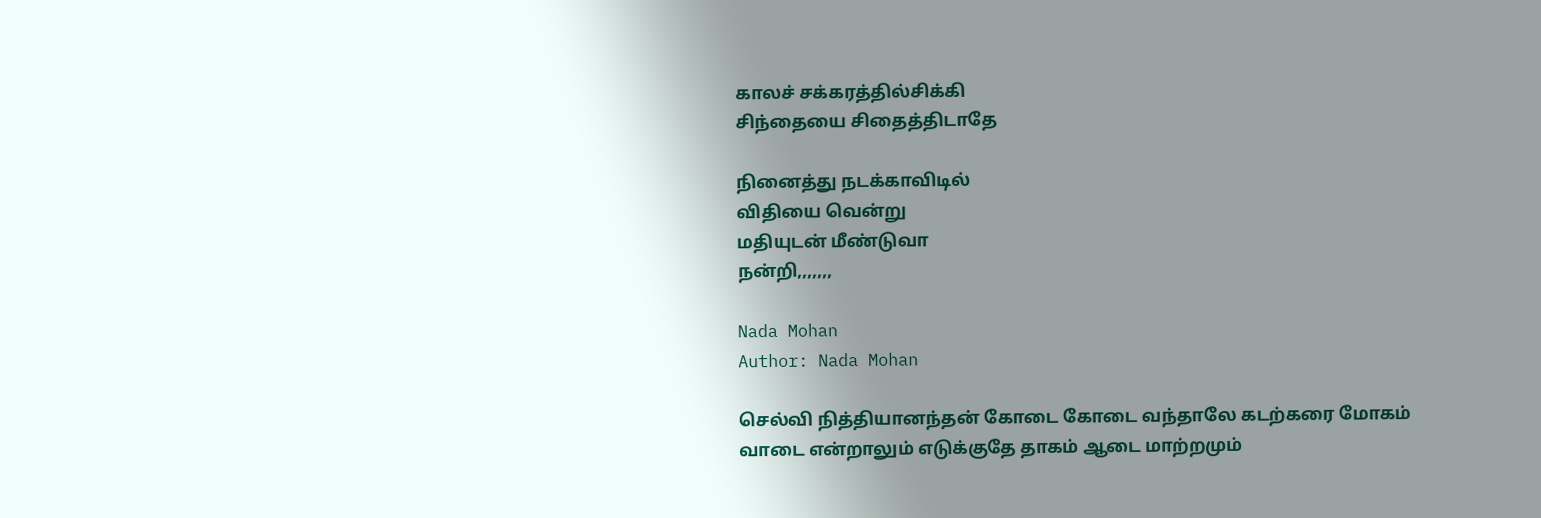காலச் சக்கரத்தில்சிக்கி
சிந்தையை சிதைத்திடாதே

நினைத்து நடக்காவிடில்
விதியை வென்று
மதியுடன் மீண்டுவா
நன்றி,,,,,,,

Nada Mohan
Author: Nada Mohan

செல்வி நித்தியானந்தன் கோடை கோடை வந்தாலே கடற்கரை மோகம் வாடை என்றாலும் எடுக்குதே தாகம் ஆடை மாற்றமும்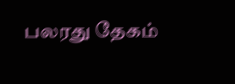பலரது தேகம்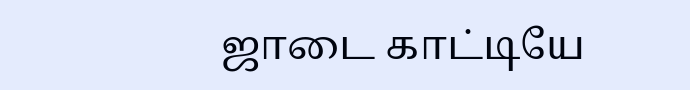ஜாடை காட்டியே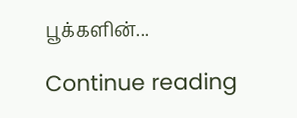பூக்களின்...

Continue reading